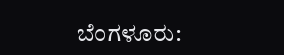ಬೆಂಗಳೂರು: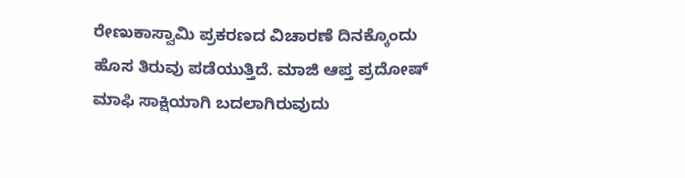ರೇಣುಕಾಸ್ವಾಮಿ ಪ್ರಕರಣದ ವಿಚಾರಣೆ ದಿನಕ್ಕೊಂದು ಹೊಸ ತಿರುವು ಪಡೆಯುತ್ತಿದೆ. ಮಾಜಿ ಆಪ್ತ ಪ್ರದೋಷ್ ಮಾಫಿ ಸಾಕ್ಷಿಯಾಗಿ ಬದಲಾಗಿರುವುದು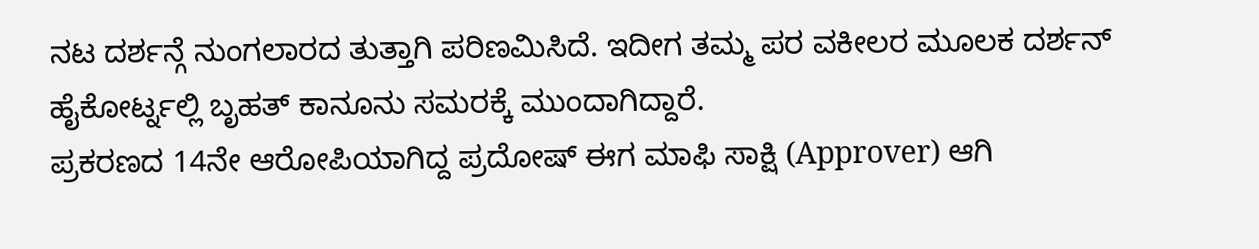ನಟ ದರ್ಶನ್ಗೆ ನುಂಗಲಾರದ ತುತ್ತಾಗಿ ಪರಿಣಮಿಸಿದೆ. ಇದೀಗ ತಮ್ಮ ಪರ ವಕೀಲರ ಮೂಲಕ ದರ್ಶನ್ ಹೈಕೋರ್ಟ್ನಲ್ಲಿ ಬೃಹತ್ ಕಾನೂನು ಸಮರಕ್ಕೆ ಮುಂದಾಗಿದ್ದಾರೆ.
ಪ್ರಕರಣದ 14ನೇ ಆರೋಪಿಯಾಗಿದ್ದ ಪ್ರದೋಷ್ ಈಗ ಮಾಫಿ ಸಾಕ್ಷಿ (Approver) ಆಗಿ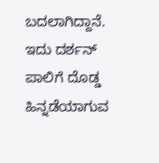ಬದಲಾಗಿದ್ದಾನೆ. ಇದು ದರ್ಶನ್ ಪಾಲಿಗೆ ದೊಡ್ಡ ಹಿನ್ನಡೆಯಾಗುವ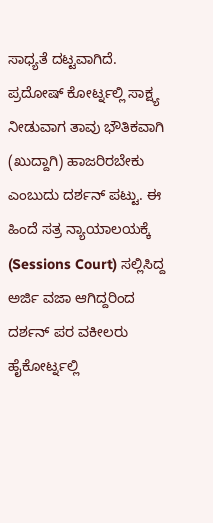ಸಾಧ್ಯತೆ ದಟ್ಟವಾಗಿದೆ. ಪ್ರದೋಷ್ ಕೋರ್ಟ್ನಲ್ಲಿ ಸಾಕ್ಷ್ಯ ನೀಡುವಾಗ ತಾವು ಭೌತಿಕವಾಗಿ (ಖುದ್ದಾಗಿ) ಹಾಜರಿರಬೇಕು ಎಂಬುದು ದರ್ಶನ್ ಪಟ್ಟು. ಈ ಹಿಂದೆ ಸತ್ರ ನ್ಯಾಯಾಲಯಕ್ಕೆ (Sessions Court) ಸಲ್ಲಿಸಿದ್ದ ಅರ್ಜಿ ವಜಾ ಆಗಿದ್ದರಿಂದ ದರ್ಶನ್ ಪರ ವಕೀಲರು ಹೈಕೋರ್ಟ್ನಲ್ಲಿ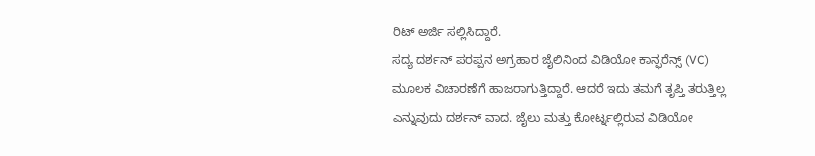ರಿಟ್ ಅರ್ಜಿ ಸಲ್ಲಿಸಿದ್ದಾರೆ.
ಸದ್ಯ ದರ್ಶನ್ ಪರಪ್ಪನ ಅಗ್ರಹಾರ ಜೈಲಿನಿಂದ ವಿಡಿಯೋ ಕಾನ್ಫರೆನ್ಸ್ (VC) ಮೂಲಕ ವಿಚಾರಣೆಗೆ ಹಾಜರಾಗುತ್ತಿದ್ದಾರೆ. ಆದರೆ ಇದು ತಮಗೆ ತೃಪ್ತಿ ತರುತ್ತಿಲ್ಲ ಎನ್ನುವುದು ದರ್ಶನ್ ವಾದ. ಜೈಲು ಮತ್ತು ಕೋರ್ಟ್ನಲ್ಲಿರುವ ವಿಡಿಯೋ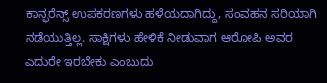ಕಾನ್ಫರೆನ್ಸ್ ಉಪಕರಣಗಳು ಹಳೆಯದಾಗಿದ್ದು, ಸಂವಹನ ಸರಿಯಾಗಿ ನಡೆಯುತ್ತಿಲ್ಲ. ಸಾಕ್ಷಿಗಳು ಹೇಳಿಕೆ ನೀಡುವಾಗ ಆರೋಪಿ ಅವರ ಎದುರೇ ಇರಬೇಕು ಎಂಬುದು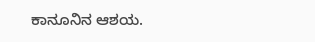ಕಾನೂನಿನ ಆಶಯ.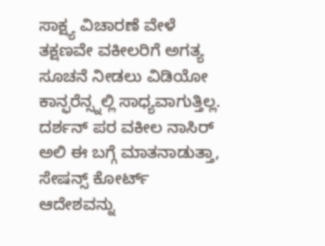ಸಾಕ್ಷ್ಯ ವಿಚಾರಣೆ ವೇಳೆ ತಕ್ಷಣವೇ ವಕೀಲರಿಗೆ ಅಗತ್ಯ ಸೂಚನೆ ನೀಡಲು ವಿಡಿಯೋ ಕಾನ್ಫರೆನ್ಸ್ನಲ್ಲಿ ಸಾಧ್ಯವಾಗುತ್ತಿಲ್ಲ.
ದರ್ಶನ್ ಪರ ವಕೀಲ ನಾಸಿರ್ ಅಲಿ ಈ ಬಗ್ಗೆ ಮಾತನಾಡುತ್ತಾ, ಸೇಷನ್ಸ್ ಕೋರ್ಟ್ ಆದೇಶವನ್ನು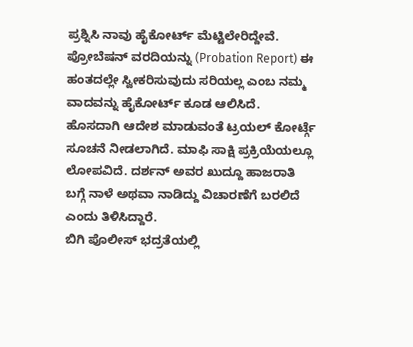ಪ್ರಶ್ನಿಸಿ ನಾವು ಹೈಕೋರ್ಟ್ ಮೆಟ್ಟಿಲೇರಿದ್ದೇವೆ. ಪ್ರೋಬೆಷನ್ ವರದಿಯನ್ನು (Probation Report) ಈ ಹಂತದಲ್ಲೇ ಸ್ವೀಕರಿಸುವುದು ಸರಿಯಲ್ಲ ಎಂಬ ನಮ್ಮ ವಾದವನ್ನು ಹೈಕೋರ್ಟ್ ಕೂಡ ಆಲಿಸಿದೆ. ಹೊಸದಾಗಿ ಆದೇಶ ಮಾಡುವಂತೆ ಟ್ರಯಲ್ ಕೋರ್ಟ್ಗೆ ಸೂಚನೆ ನೀಡಲಾಗಿದೆ. ಮಾಫಿ ಸಾಕ್ಷಿ ಪ್ರಕ್ರಿಯೆಯಲ್ಲೂ ಲೋಪವಿದೆ. ದರ್ಶನ್ ಅವರ ಖುದ್ದೂ ಹಾಜರಾತಿ ಬಗ್ಗೆ ನಾಳೆ ಅಥವಾ ನಾಡಿದ್ದು ವಿಚಾರಣೆಗೆ ಬರಲಿದೆ ಎಂದು ತಿಳಿಸಿದ್ದಾರೆ.
ಬಿಗಿ ಪೊಲೀಸ್ ಭದ್ರತೆಯಲ್ಲಿ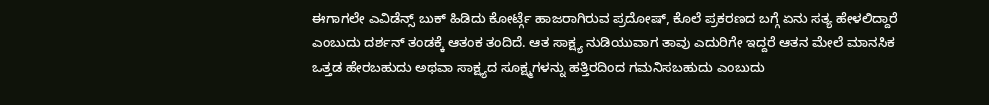ಈಗಾಗಲೇ ಎವಿಡೆನ್ಸ್ ಬುಕ್ ಹಿಡಿದು ಕೋರ್ಟ್ಗೆ ಹಾಜರಾಗಿರುವ ಪ್ರದೋಷ್, ಕೊಲೆ ಪ್ರಕರಣದ ಬಗ್ಗೆ ಏನು ಸತ್ಯ ಹೇಳಲಿದ್ದಾರೆ ಎಂಬುದು ದರ್ಶನ್ ತಂಡಕ್ಕೆ ಆತಂಕ ತಂದಿದೆ. ಆತ ಸಾಕ್ಷ್ಯ ನುಡಿಯುವಾಗ ತಾವು ಎದುರಿಗೇ ಇದ್ದರೆ ಆತನ ಮೇಲೆ ಮಾನಸಿಕ ಒತ್ತಡ ಹೇರಬಹುದು ಅಥವಾ ಸಾಕ್ಷ್ಯದ ಸೂಕ್ಷ್ಮಗಳನ್ನು ಹತ್ತಿರದಿಂದ ಗಮನಿಸಬಹುದು ಎಂಬುದು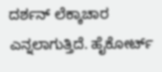ದರ್ಶನ್ ಲೆಕ್ಕಾಚಾರ ಎನ್ನಲಾಗುತ್ತಿದೆ. ಹೈಕೋರ್ಟ್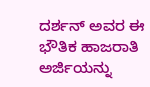ದರ್ಶನ್ ಅವರ ಈ ಭೌತಿಕ ಹಾಜರಾತಿ ಅರ್ಜಿಯನ್ನು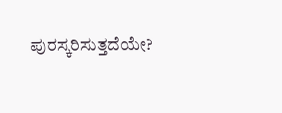ಪುರಸ್ಕರಿಸುತ್ತದೆಯೇ?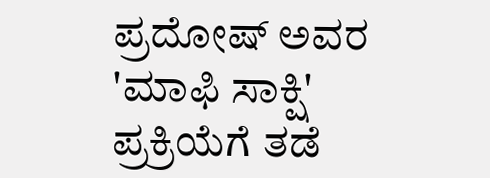ಪ್ರದೋಷ್ ಅವರ 'ಮಾಫಿ ಸಾಕ್ಷಿ' ಪ್ರಕ್ರಿಯೆಗೆ ತಡೆ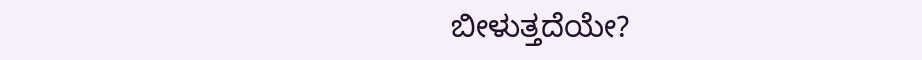ಬೀಳುತ್ತದೆಯೇ?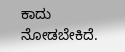ಕಾದು ನೋಡಬೇಕಿದೆ.